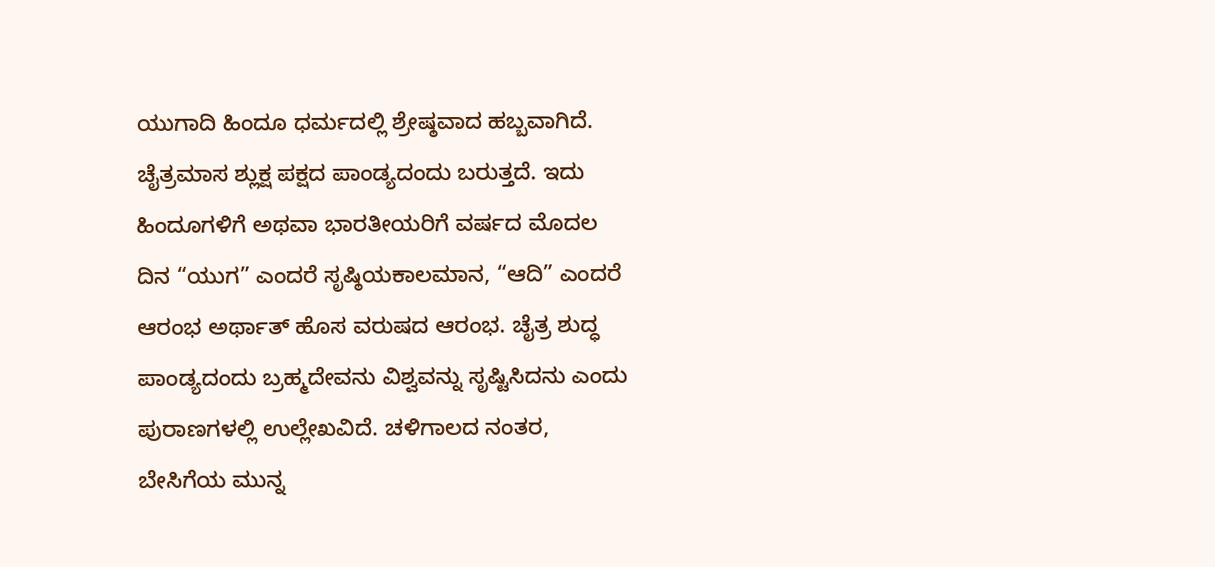ಯುಗಾದಿ ಹಿಂದೂ ಧರ್ಮದಲ್ಲಿ ಶ್ರೇಷ್ಠವಾದ ಹಬ್ಬವಾಗಿದೆ. ಚೈತ್ರಮಾಸ ಶ್ಲುಕ್ಷ ಪಕ್ಷದ ಪಾಂಡ್ಯದಂದು ಬರುತ್ತದೆ. ಇದು ಹಿಂದೂಗಳಿಗೆ ಅಥವಾ ಭಾರತೀಯರಿಗೆ ವರ್ಷದ ಮೊದಲ ದಿನ “ಯುಗ” ಎಂದರೆ ಸೃಷ್ಠಿಯಕಾಲಮಾನ, “ಆದಿ” ಎಂದರೆ ಆರಂಭ ಅರ್ಥಾತ್ ಹೊಸ ವರುಷದ ಆರಂಭ. ಚೈತ್ರ ಶುದ್ಧ ಪಾಂಡ್ಯದಂದು ಬ್ರಹ್ಮದೇವನು ವಿಶ್ವವನ್ನು ಸೃಷ್ಟಿಸಿದನು ಎಂದು ಪುರಾಣಗಳಲ್ಲಿ ಉಲ್ಲೇಖವಿದೆ. ಚಳಿಗಾಲದ ನಂತರ, ಬೇಸಿಗೆಯ ಮುನ್ನ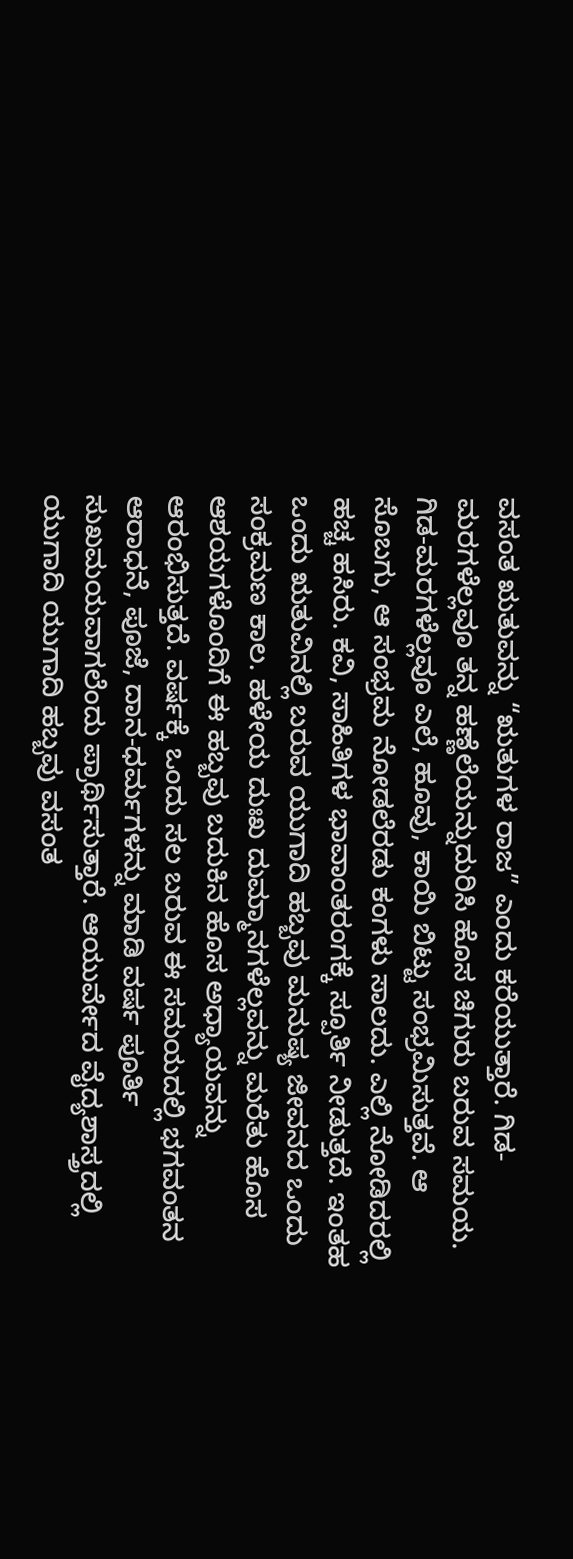ವಸಂತ ಋತುವನ್ನು “ಋತುಗಳ ರಾಜ” ಎಂದು ಕರೆಯುತ್ತಾರೆ. ಗಿಡ-ಮರಗಳೆಲ್ಲವೂ ತನ್ನ ಹಣ್ಣೆಲೆಯನ್ನುದುರಿಸಿ ಹೊಸ ಚಿಗುರು ಬರುವ ಸಮಯ. ಗಿಡ-ಮರಗಳೆಲ್ಲವೂ ಎಲೆ, ಹೂವು, ಕಾಯಿ ಬಿಟ್ಟು ಸಂಭ್ರಮಿಸುತ್ತವೆ. ಆ ಸೊಬಗು, ಆ ಸಂಭ್ರಮ ನೋಡಲೆರಡು ಕಂಗಳು ಸಾಲದು. ಎಲ್ಲಿ ನೋಡಿದರಲ್ಲಿ ಹಚ್ಚ ಹಸಿರು. ಕವಿ, ಸಾಹಿತಿಗಳ ಭಾವಾಂತರಂಗಕ್ಕೆ ಸ್ಪೂರ್ತಿ ನೀಡುತ್ತದೆ. ಇಂತಹ ಒಂದು ಋತುವಿನಲ್ಲಿ ಬರುವ ಯುಗಾದಿ ಹಬ್ಬವು ಮನುಷ್ಯ ಜೀವನದ ಒಂದು ಸಂಕ್ರಮಣ ಕಾಲ. ಹಳೇಯ ದುಃಖ ದುಮ್ಮಾನಗಳೆಲ್ಲವನ್ನು ಮರೆತು ಹೊಸ ಆಶಯಗಳೊಂದಿಗೆ ಈ ಹಬ್ಬವು ಬದುಕಿನ ಹೊಸ ಅಧ್ಯಾಯವನ್ನು ಆರಂಭಿಸುತ್ತದೆ. ವರ್ಷಕ್ಕೆ ಒಂದು ಸಲ ಬರುವ ಈ ಸಮಯದಲ್ಲಿ ಭಗವಂತನ ಆರಾಧನೆ, ಪೂಜೆ, ದಾನ-ಧರ್ಮಗಳನ್ನು ಮಾಡಿ ವರ್ಷ ಪೂರ್ತಿ ಸುಖಮಯವಾಗಲೆಂದು ಪ್ರಾರ್ಥಿಸುತ್ತಾರೆ. ಆಯುರ್ವೇದ ವೈದ್ಯಶಾಸ್ತ್ರದಲ್ಲಿ ಯುಗಾದಿ ಯುಗಾದಿ ಹಬ್ಬವು ವಸಂತ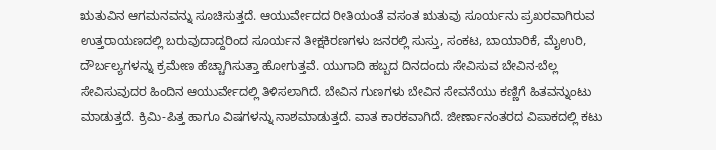ಋತುವಿನ ಆಗಮನವನ್ನು ಸೂಚಿಸುತ್ತದೆ. ಆಯುರ್ವೇದದ ರೀತಿಯಂತೆ ವಸಂತ ಋತುವು ಸೂರ್ಯನು ಪ್ರಖರವಾಗಿರುವ ಉತ್ತರಾಯಣದಲ್ಲಿ ಬರುವುದಾದ್ದರಿಂದ ಸೂರ್ಯನ ತೀಕ್ಷಕಿರಣಗಳು ಜನರಲ್ಲಿ ಸುಸ್ತು, ಸಂಕಟ, ಬಾಯಾರಿಕೆ, ಮೈಉರಿ, ದೌರ್ಬಲ್ಯಗಳನ್ನು ಕ್ರಮೇಣ ಹೆಚ್ಚಾಗಿಸುತ್ತಾ ಹೋಗುತ್ತವೆ. ಯುಗಾದಿ ಹಬ್ಬದ ದಿನದಂದು ಸೇವಿಸುವ ಬೇವಿನ-ಬೆಲ್ಲ ಸೇವಿಸುವುದರ ಹಿಂದಿನ ಆಯುರ್ವೇದಲ್ಲಿ ತಿಳಿಸಲಾಗಿದೆ. ಬೇವಿನ ಗುಣಗಳು ಬೇವಿನ ಸೇವನೆಯು ಕಣ್ಣಿಗೆ ಹಿತವನ್ನುಂಟು ಮಾಡುತ್ತದೆ. ಕ್ರಿಮಿ-ಪಿತ್ತ ಹಾಗೂ ವಿಷಗಳನ್ನು ನಾಶಮಾಡುತ್ತದೆ. ವಾತ ಕಾರಕವಾಗಿದೆ. ಜೀರ್ಣಾನಂತರದ ವಿಪಾಕದಲ್ಲಿ ಕಟು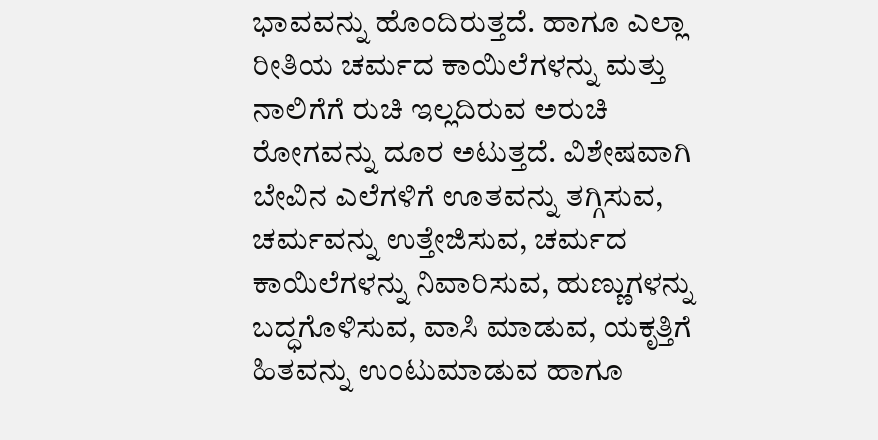ಭಾವವನ್ನು ಹೊಂದಿರುತ್ತದೆ. ಹಾಗೂ ಎಲ್ಲಾ ರೀತಿಯ ಚರ್ಮದ ಕಾಯಿಲೆಗಳನ್ನು ಮತ್ತು ನಾಲಿಗೆಗೆ ರುಚಿ ಇಲ್ಲದಿರುವ ಅರುಚಿ ರೋಗವನ್ನು ದೂರ ಅಟುತ್ತದೆ. ವಿಶೇಷವಾಗಿ ಬೇವಿನ ಎಲೆಗಳಿಗೆ ಊತವನ್ನು ತಗ್ಗಿಸುವ, ಚರ್ಮವನ್ನು ಉತ್ತೇಜಿಸುವ, ಚರ್ಮದ ಕಾಯಿಲೆಗಳನ್ನು ನಿವಾರಿಸುವ, ಹುಣ್ಣುಗಳನ್ನು ಬದ್ಧಗೊಳಿಸುವ, ವಾಸಿ ಮಾಡುವ, ಯಕೃತ್ತಿಗೆ ಹಿತವನ್ನು ಉಂಟುಮಾಡುವ ಹಾಗೂ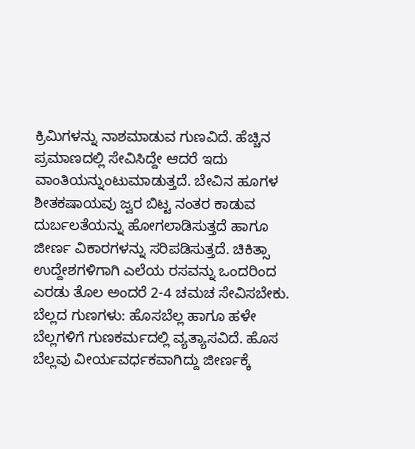ಕ್ರಿಮಿಗಳನ್ನು ನಾಶಮಾಡುವ ಗುಣವಿದೆ. ಹೆಚ್ಚಿನ ಪ್ರಮಾಣದಲ್ಲಿ ಸೇವಿಸಿದ್ದೇ ಆದರೆ ಇದು ವಾಂತಿಯನ್ನುಂಟುಮಾಡುತ್ತದೆ. ಬೇವಿನ ಹೂಗಳ ಶೀತಕಷಾಯವು ಜ್ವರ ಬಿಟ್ಟ ನಂತರ ಕಾಡುವ ದುರ್ಬಲತೆಯನ್ನು ಹೋಗಲಾಡಿಸುತ್ತದೆ ಹಾಗೂ ಜೀರ್ಣ ವಿಕಾರಗಳನ್ನು ಸರಿಪಡಿಸುತ್ತದೆ. ಚಿಕಿತ್ಸಾ ಉದ್ದೇಶಗಳಿಗಾಗಿ ಎಲೆಯ ರಸವನ್ನು ಒಂದರಿಂದ ಎರಡು ತೊಲ ಅಂದರೆ 2-4 ಚಮಚ ಸೇವಿಸಬೇಕು. ಬೆಲ್ಲದ ಗುಣಗಳು: ಹೊಸಬೆಲ್ಲ ಹಾಗೂ ಹಳೇ ಬೆಲ್ಲಗಳಿಗೆ ಗುಣಕರ್ಮದಲ್ಲಿ ವ್ಯತ್ಯಾಸವಿದೆ. ಹೊಸ ಬೆಲ್ಲವು ವೀರ್ಯವರ್ಧಕವಾಗಿದ್ದು ಜೀರ್ಣಕ್ಕೆ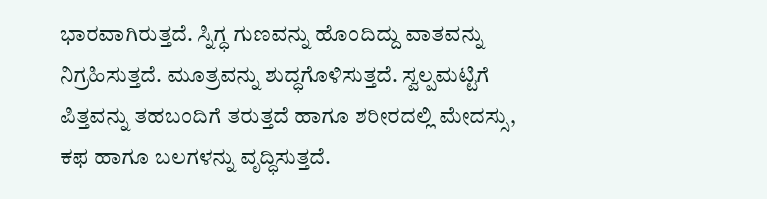ಭಾರವಾಗಿರುತ್ತದೆ. ಸ್ನಿಗ್ಧ ಗುಣವನ್ನು ಹೊಂದಿದ್ದು ವಾತವನ್ನು ನಿಗ್ರಹಿಸುತ್ತದೆ. ಮೂತ್ರವನ್ನು ಶುದ್ಧಗೊಳಿಸುತ್ತದೆ. ಸ್ವಲ್ಪಮಟ್ಟಿಗೆ ಪಿತ್ತವನ್ನು ತಹಬಂದಿಗೆ ತರುತ್ತದೆ ಹಾಗೂ ಶರೀರದಲ್ಲಿ ಮೇದಸ್ಸು, ಕಫ ಹಾಗೂ ಬಲಗಳನ್ನು ವೃದ್ಧಿಸುತ್ತದೆ.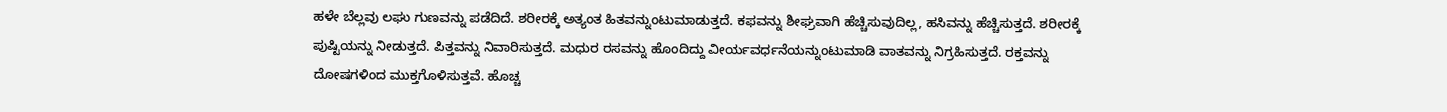ಹಳೇ ಬೆಲ್ಲವು ಲಘು ಗುಣವನ್ನು ಪಡೆದಿದೆ. ಶರೀರಕ್ಕೆ ಅತ್ಯಂತ ಹಿತವನ್ನುಂಟುಮಾಡುತ್ತದೆ. ಕಫವನ್ನು ಶೀಘ್ರವಾಗಿ ಹೆಚ್ಚಿಸುವುದಿಲ್ಲ, ಹಸಿವನ್ನು ಹೆಚ್ಚಿಸುತ್ತದೆ. ಶರೀರಕ್ಕೆ ಪುಷ್ಟಿಯನ್ನು ನೀಡುತ್ತದೆ. ಪಿತ್ತವನ್ನು ನಿವಾರಿಸುತ್ತದೆ. ಮಧುರ ರಸವನ್ನು ಹೊಂದಿದ್ದು ವೀರ್ಯವರ್ಧನೆಯನ್ನುಂಟುಮಾಡಿ ವಾತವನ್ನು ನಿಗ್ರಹಿಸುತ್ತದೆ. ರಕ್ತವನ್ನು ದೋಷಗಳಿಂದ ಮುಕ್ತಗೊಳಿಸುತ್ತವೆ. ಹೊಚ್ಚ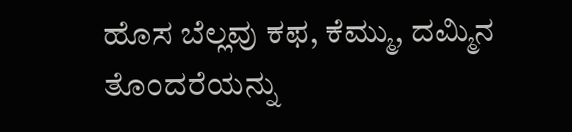ಹೊಸ ಬೆಲ್ಲವು ಕಫ, ಕೆಮ್ಮು, ದಮ್ಮಿನ ತೊಂದರೆಯನ್ನು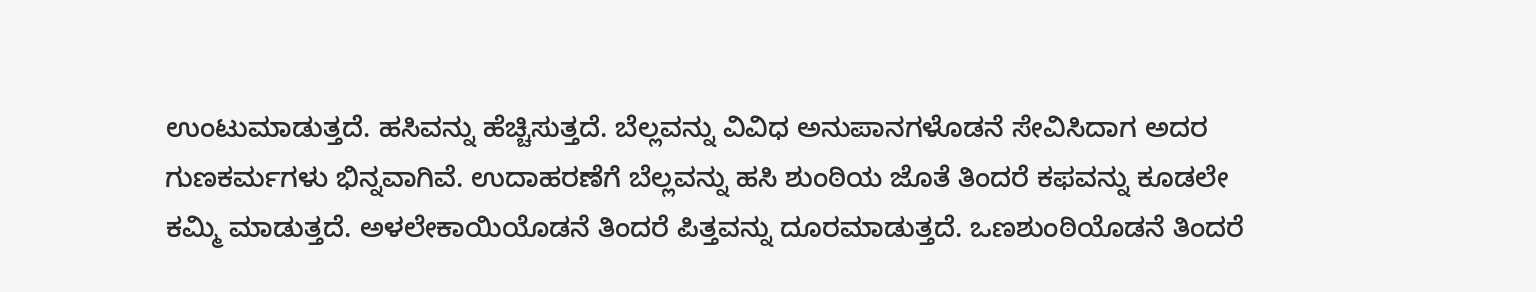ಉಂಟುಮಾಡುತ್ತದೆ. ಹಸಿವನ್ನು ಹೆಚ್ಚಿಸುತ್ತದೆ. ಬೆಲ್ಲವನ್ನು ವಿವಿಧ ಅನುಪಾನಗಳೊಡನೆ ಸೇವಿಸಿದಾಗ ಅದರ ಗುಣಕರ್ಮಗಳು ಭಿನ್ನವಾಗಿವೆ. ಉದಾಹರಣೆಗೆ ಬೆಲ್ಲವನ್ನು ಹಸಿ ಶುಂಠಿಯ ಜೊತೆ ತಿಂದರೆ ಕಫವನ್ನು ಕೂಡಲೇ ಕಮ್ಮಿ ಮಾಡುತ್ತದೆ. ಅಳಲೇಕಾಯಿಯೊಡನೆ ತಿಂದರೆ ಪಿತ್ತವನ್ನು ದೂರಮಾಡುತ್ತದೆ. ಒಣಶುಂಠಿಯೊಡನೆ ತಿಂದರೆ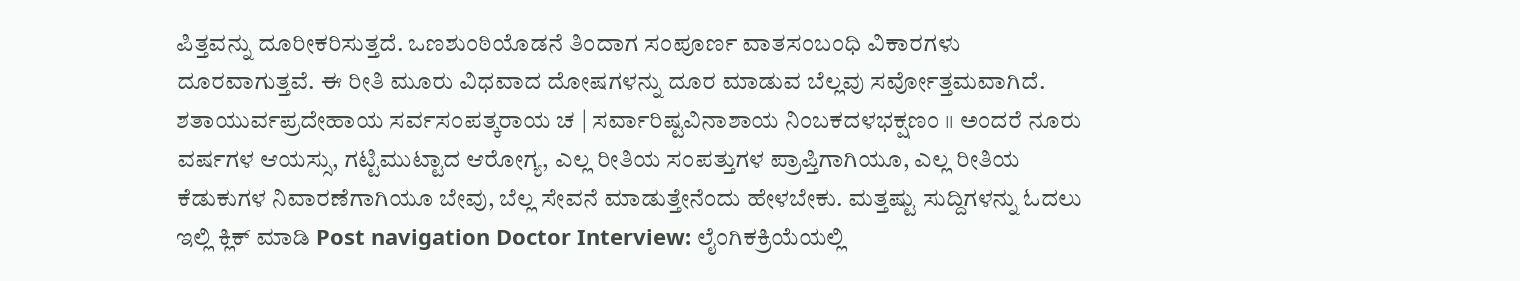ಪಿತ್ತವನ್ನು ದೂರೀಕರಿಸುತ್ತದೆ. ಒಣಶುಂಠಿಯೊಡನೆ ತಿಂದಾಗ ಸಂಪೂರ್ಣ ವಾತಸಂಬಂಧಿ ವಿಕಾರಗಳು ದೂರವಾಗುತ್ತವೆ. ಈ ರೀತಿ ಮೂರು ವಿಧವಾದ ದೋಷಗಳನ್ನು ದೂರ ಮಾಡುವ ಬೆಲ್ಲವು ಸರ್ವೋತ್ತಮವಾಗಿದೆ. ಶತಾಯುರ್ವಪ್ರದೇಹಾಯ ಸರ್ವಸಂಪತ್ಕರಾಯ ಚ | ಸರ್ವಾರಿಷ್ಟವಿನಾಶಾಯ ನಿಂಬಕದಳಭಕ್ಷಣಂ ॥ ಅಂದರೆ ನೂರು ವರ್ಷಗಳ ಆಯಸ್ಸು, ಗಟ್ಟಿಮುಟ್ಟಾದ ಆರೋಗ್ಯ, ಎಲ್ಲ ರೀತಿಯ ಸಂಪತ್ತುಗಳ ಪ್ರಾಪ್ತಿಗಾಗಿಯೂ, ಎಲ್ಲ ರೀತಿಯ ಕೆಡುಕುಗಳ ನಿವಾರಣೆಗಾಗಿಯೂ ಬೇವು, ಬೆಲ್ಲ ಸೇವನೆ ಮಾಡುತ್ತೇನೆಂದು ಹೇಳಬೇಕು. ಮತ್ತಷ್ಟು ಸುದ್ದಿಗಳನ್ನು ಓದಲು ಇಲ್ಲಿ ಕ್ಲಿಕ್ ಮಾಡಿ Post navigation Doctor Interview: ಲೈಂಗಿಕಕ್ರಿಯೆಯಲ್ಲಿ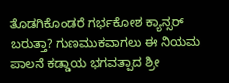ತೊಡಗಿಕೊಂಡರೆ ಗರ್ಭಕೋಶ ಕ್ಯಾನ್ಸರ್ ಬರುತ್ತಾ? ಗುಣಮುಕವಾಗಲು ಈ ನಿಯಮ ಪಾಲನೆ ಕಡ್ಡಾಯ ಭಗವತ್ಪಾದ ಶ್ರೀ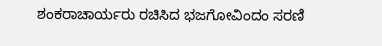ಶಂಕರಾಚಾರ್ಯರು ರಚಿಸಿದ ಭಜಗೋವಿಂದಂ ಸರಣಿ